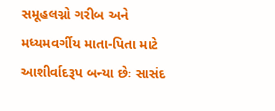સમૂહલગ્નો ગરીબ અને મધ્યમવર્ગીય માતા-પિતા માટે આશીર્વાદરૂપ બન્યા છેઃ સાસંદ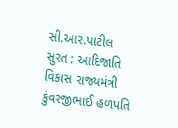સી.આર.પાટીલ
સુરત : આદિજાતિ વિકાસ રાજ્યમંત્રી કુંવરજીભાઈ હળપતિ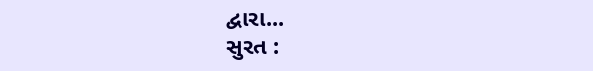દ્વારા...
સુરત :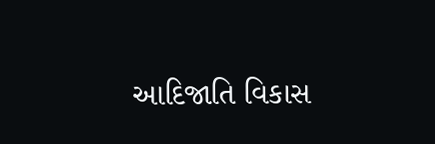આદિજાતિ વિકાસ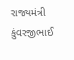રાજ્યમંત્રી કુંવરજીભાઈ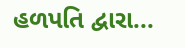હળપતિ દ્વારા...